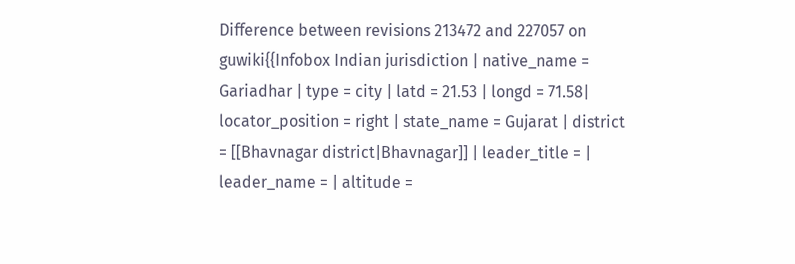Difference between revisions 213472 and 227057 on guwiki{{Infobox Indian jurisdiction | native_name = Gariadhar | type = city | latd = 21.53 | longd = 71.58| locator_position = right | state_name = Gujarat | district = [[Bhavnagar district|Bhavnagar]] | leader_title = | leader_name = | altitude =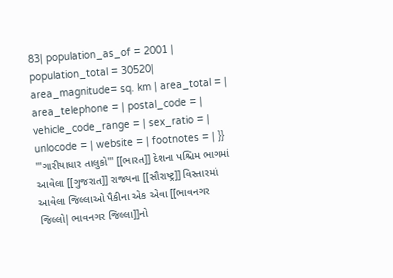83| population_as_of = 2001 | population_total = 30520| area_magnitude= sq. km | area_total = | area_telephone = | postal_code = | vehicle_code_range = | sex_ratio = | unlocode = | website = | footnotes = | }} '''ગારીયાધાર તાલુકો''' [[ભારત]] દેશના પશ્ચિમ ભાગમાં આવેલા [[ગુજરાત]] રાજ્યના [[સૌરાષ્ટ્ર]] વિસ્તારમાં આવેલા જિલ્લાઓ પૈકીના એક એવા [[ભાવનગર જિલ્લો|ભાવનગર જિલ્લા]]નો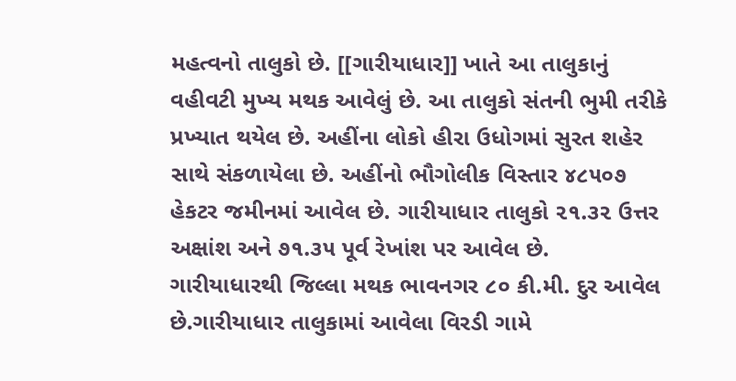મહત્વનો તાલુકો છે. [[ગારીયાધાર]] ખાતે આ તાલુકાનું વહીવટી મુખ્ય મથક આવેલું છે. આ તાલુકો સંતની ભુમી તરીકે પ્રખ્યાત થયેલ છે. અહીંના લોકો હીરા ઉધોગમાં સુરત શહેર સાથે સંકળાયેલા છે. અહીંનો ભૌગોલીક વિસ્તાર ૪૮૫૦૭ હેકટર જમીનમાં આવેલ છે. ગારીયાધાર તાલુકો ૨૧.૩૨ ઉત્તર અક્ષાંશ અને ૭૧.૩૫ પૂર્વ રેખાંશ પર આવેલ છે. ગારીયાધારથી જિલ્લા મથક ભાવનગર ૮૦ કી.મી. દુર આવેલ છે.ગારીયાધાર તાલુકામાં આવેલા વિરડી ગામે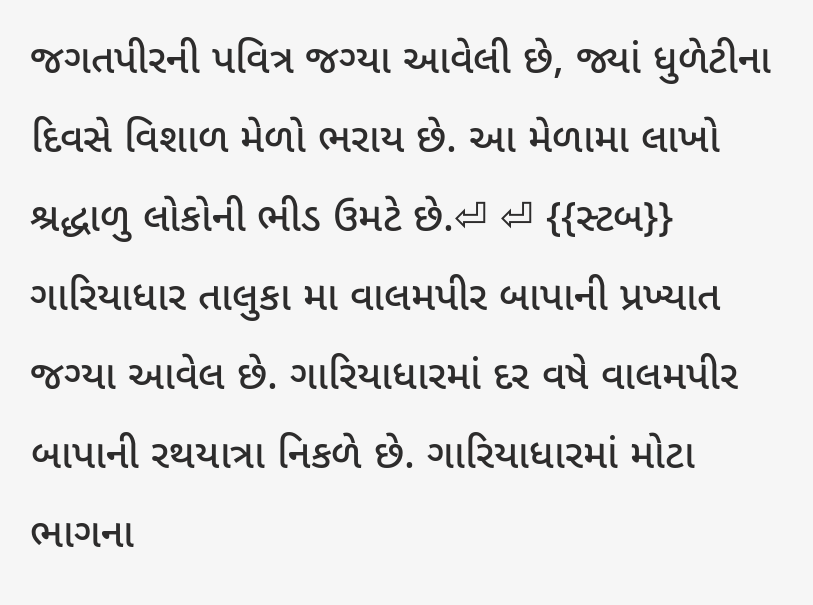જગતપીરની પવિત્ર જગ્યા આવેલી છે, જ્યાં ધુળેટીના દિવસે વિશાળ મેળો ભરાય છે. આ મેળામા લાખો શ્રદ્ધાળુ લોકોની ભીડ ઉમટે છે.⏎ ⏎ {{સ્ટબ}} ગારિયાધાર તાલુકા મા વાલમપીર બાપાની પ્રખ્યાત જગ્યા આવેલ છે. ગારિયાધારમાં દર વષે વાલમપીર બાપાની રથયાત્રા નિકળે છે. ગારિયાધારમાં મોટા ભાગના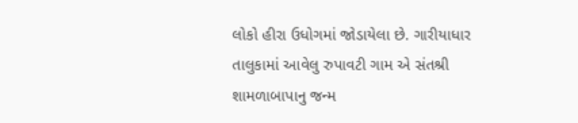લોકો હીરા ઉધોગમાં જોડાયેલા છે. ગારીયાધાર તાલુકામાં આવેલુ રુપાવટી ગામ એ સંતશ્રી શામળાબાપાનુ જન્મ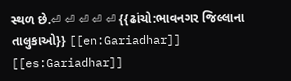સ્થળ છે.⏎ ⏎ ⏎ ⏎ ⏎ {{ઢાંચો:ભાવનગર જિલ્લાના તાલુકાઓ}} [[en:Gariadhar]] [[es:Gariadhar]]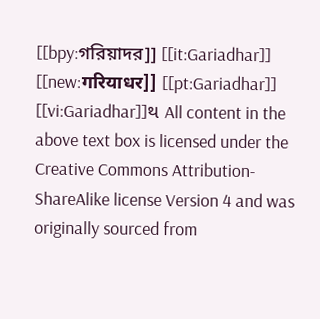[[bpy:গরিয়াদর]] [[it:Gariadhar]] [[new:गरियाधर]] [[pt:Gariadhar]] [[vi:Gariadhar]]થ All content in the above text box is licensed under the Creative Commons Attribution-ShareAlike license Version 4 and was originally sourced from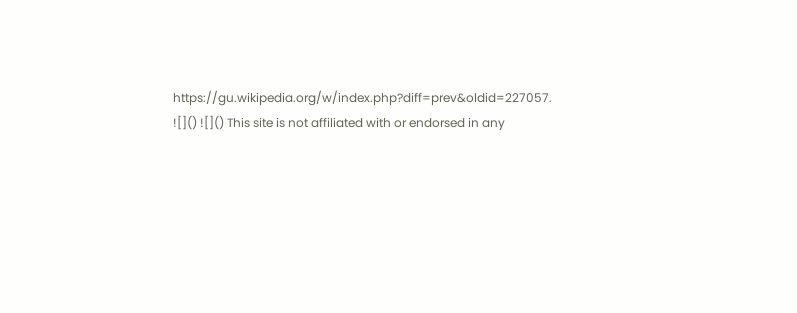https://gu.wikipedia.org/w/index.php?diff=prev&oldid=227057.
![]() ![]() This site is not affiliated with or endorsed in any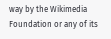way by the Wikimedia Foundation or any of its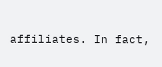affiliates. In fact,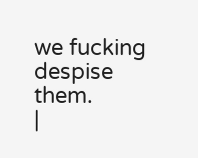we fucking despise them.
|